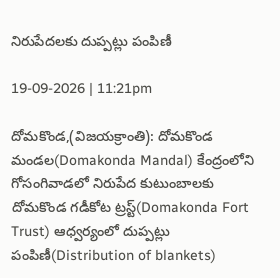నిరుపేదలకు దుప్పట్లు పంపిణీ

19-09-2026 | 11:21pm

దోమకొండ,(విజయక్రాంతి): దోమకొండ మండల(Domakonda Mandal) కేంద్రంలోని గోసంగివాడలో నిరుపేద కుటుంబాలకు దోమకొండ గడీకోట ట్రస్ట్(Domakonda Fort Trust) ఆధ్వర్యంలో దుప్పట్లు పంపిణీ(Distribution of blankets)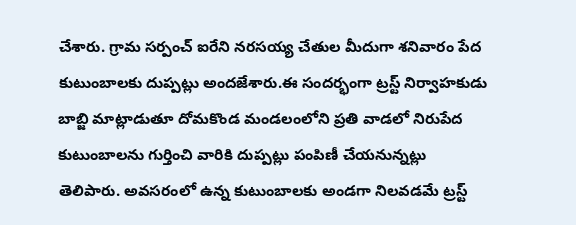చేశారు. గ్రామ సర్పంచ్ ఐరేని నరసయ్య చేతుల మీదుగా శనివారం పేద కుటుంబాలకు దుప్పట్లు అందజేశారు.ఈ సందర్భంగా ట్రస్ట్ నిర్వాహకుడు బాబ్జి మాట్లాడుతూ దోమకొండ మండలంలోని ప్రతి వాడలో నిరుపేద కుటుంబాలను గుర్తించి వారికి దుప్పట్లు పంపిణీ చేయనున్నట్లు తెలిపారు. అవసరంలో ఉన్న కుటుంబాలకు అండగా నిలవడమే ట్రస్ట్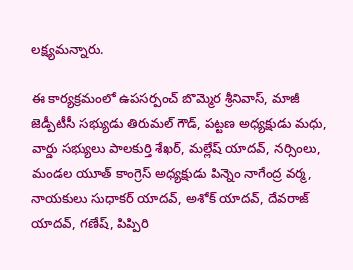లక్ష్యమన్నారు.

ఈ కార్యక్రమంలో ఉపసర్పంచ్ బొమ్మెర శ్రీనివాస్, మాజీ జెడ్పీటీసీ సభ్యుడు తిరుమల్ గౌడ్, పట్టణ అధ్యక్షుడు మధు, వార్డు సభ్యులు పాలకుర్తి శేఖర్, మల్లేష్ యాదవ్, నర్సింలు, మండల యూత్ కాంగ్రెస్ అధ్యక్షుడు పిన్నెం నాగేంద్ర వర్మ, నాయకులు సుధాకర్ యాదవ్, అశోక్ యాదవ్, దేవరాజ్ యాదవ్, గణేష్, పిప్పిరి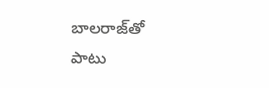బాలరాజ్‌తో పాటు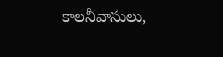కాలనీవాసులు,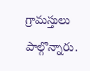గ్రామస్తులు పాల్గొన్నారు.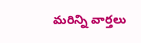మరిన్ని వార్తలు